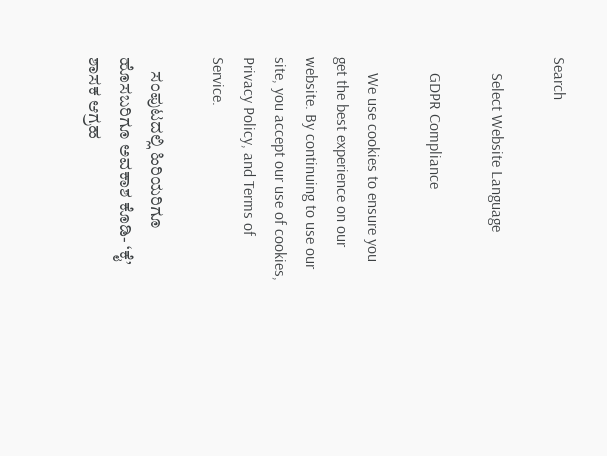Search

    Select Website Language

    GDPR Compliance

    We use cookies to ensure you get the best experience on our website. By continuing to use our site, you accept our use of cookies, Privacy Policy, and Terms of Service.

    ಸಂಪುಟದಲ್ಲಿ ಹಿರಿಯರಿಗೂ ಹೊಸಬರಿಗೂ ಅವಕಾಶ ಕೊಡಿ- ‘ಕೈ’ ಶಾಸಕ ಆಗ್ರಹ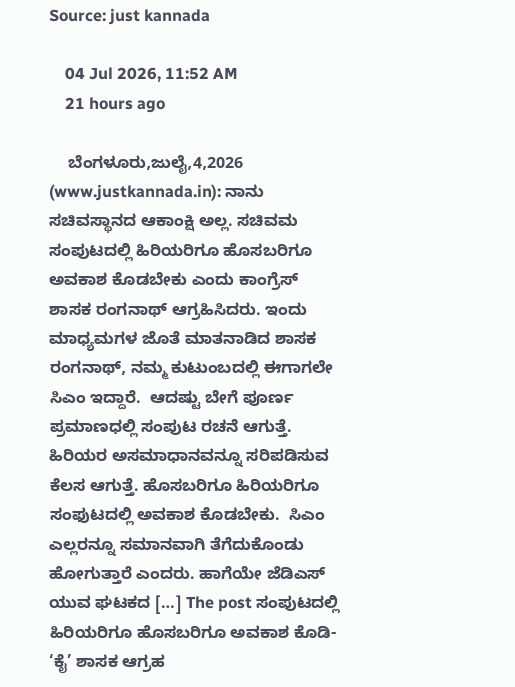Source: just kannada

    04 Jul 2026, 11:52 AM
    21 hours ago

    ಬೆಂಗಳೂರು,ಜುಲೈ,4,2026 (www.justkannada.in): ನಾನು ಸಚಿವಸ್ಥಾನದ ಆಕಾಂಕ್ಷಿ ಅಲ್ಲ. ಸಚಿವಮ ಸಂಪುಟದಲ್ಲಿ ಹಿರಿಯರಿಗೂ ಹೊಸಬರಿಗೂ ಅವಕಾಶ ಕೊಡಬೇಕು ಎಂದು ಕಾಂಗ್ರೆಸ್ ಶಾಸಕ ರಂಗನಾಥ್ ಆಗ್ರಹಿಸಿದರು. ಇಂದು ಮಾಧ್ಯಮಗಳ ಜೊತೆ ಮಾತನಾಡಿದ ಶಾಸಕ ರಂಗನಾಥ್, ನಮ್ಮ ಕುಟುಂಬದಲ್ಲಿ ಈಗಾಗಲೇ ಸಿಎಂ ಇದ್ದಾರೆ.  ಆದಷ್ಟು ಬೇಗೆ ಪೂರ್ಣ ಪ್ರಮಾಣಧಲ್ಲಿ ಸಂಪುಟ ರಚನೆ ಆಗುತ್ತೆ.  ಹಿರಿಯರ ಅಸಮಾಧಾನವನ್ನೂ ಸರಿಪಡಿಸುವ ಕೆಲಸ ಆಗುತ್ತೆ. ಹೊಸಬರಿಗೂ ಹಿರಿಯರಿಗೂ ಸಂಫುಟದಲ್ಲಿ ಅವಕಾಶ ಕೊಡಬೇಕು.  ಸಿಎಂ ಎಲ್ಲರನ್ನೂ ಸಮಾನವಾಗಿ ತೆಗೆದುಕೊಂಡು ಹೋಗುತ್ತಾರೆ ಎಂದರು. ಹಾಗೆಯೇ ಜೆಡಿಎಸ್ ಯುವ ಘಟಕದ […] The post ಸಂಪುಟದಲ್ಲಿ ಹಿರಿಯರಿಗೂ ಹೊಸಬರಿಗೂ ಅವಕಾಶ ಕೊಡಿ- ‘ಕೈ’ ಶಾಸಕ ಆಗ್ರಹ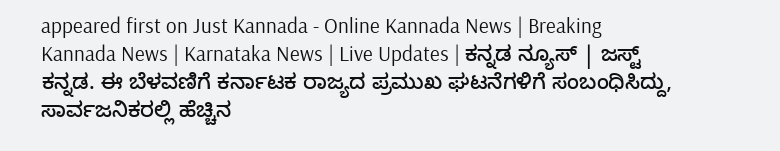appeared first on Just Kannada - Online Kannada News | Breaking Kannada News | Karnataka News | Live Updates | ಕನ್ನಡ ನ್ಯೂಸ್ | ಜಸ್ಟ್ ಕನ್ನಡ. ಈ ಬೆಳವಣಿಗೆ ಕರ್ನಾಟಕ ರಾಜ್ಯದ ಪ್ರಮುಖ ಘಟನೆಗಳಿಗೆ ಸಂಬಂಧಿಸಿದ್ದು, ಸಾರ್ವಜನಿಕರಲ್ಲಿ ಹೆಚ್ಚಿನ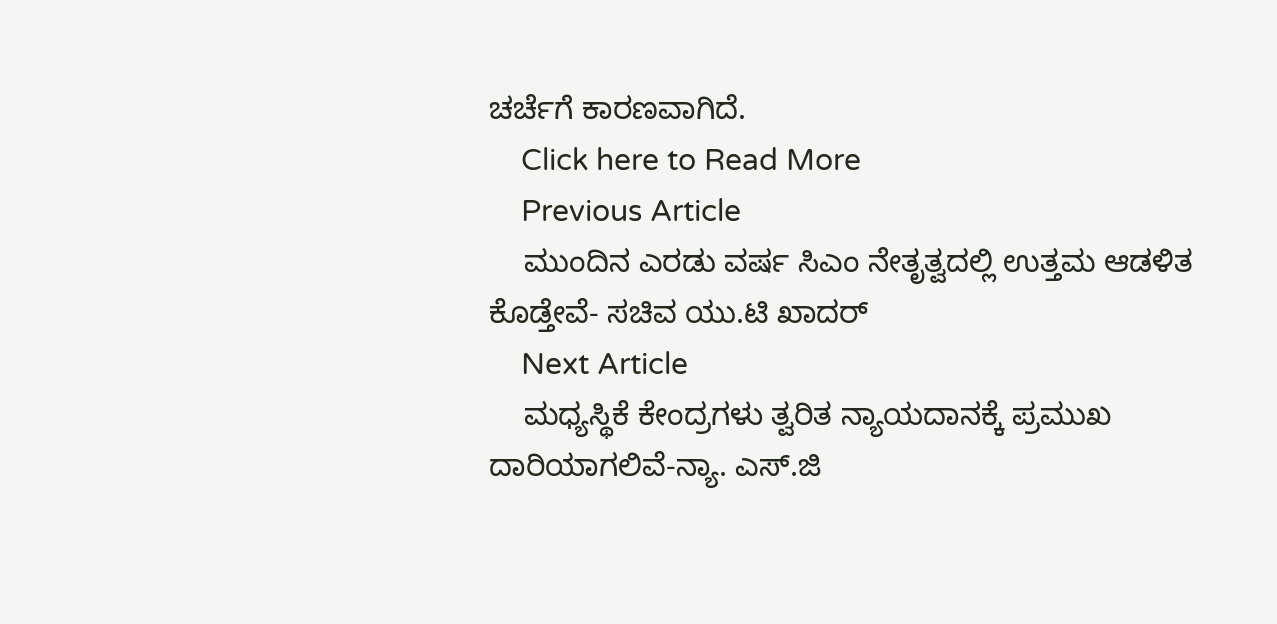ಚರ್ಚೆಗೆ ಕಾರಣವಾಗಿದೆ.
    Click here to Read More
    Previous Article
    ಮುಂದಿನ ಎರಡು ವರ್ಷ ಸಿಎಂ ನೇತೃತ್ವದಲ್ಲಿ ಉತ್ತಮ ಆಡಳಿತ ಕೊಡ್ತೇವೆ- ಸಚಿವ ಯು.ಟಿ ಖಾದರ್
    Next Article
    ಮಧ್ಯಸ್ಥಿಕೆ ಕೇಂದ್ರಗಳು ತ್ವರಿತ ನ್ಯಾಯದಾನಕ್ಕೆ ಪ್ರಮುಖ ದಾರಿಯಾಗಲಿವೆ-ನ್ಯಾ. ಎಸ್.ಜಿ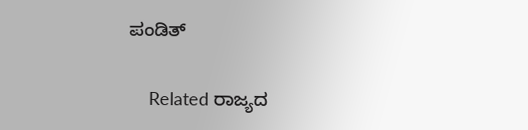ಪಂಡಿತ್

    Related ರಾಜ್ಯದ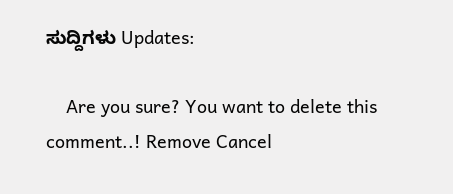ಸುದ್ದಿಗಳು Updates:

    Are you sure? You want to delete this comment..! Remove Cancel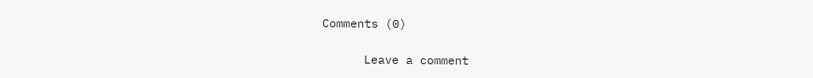Comments (0)

      Leave a comment